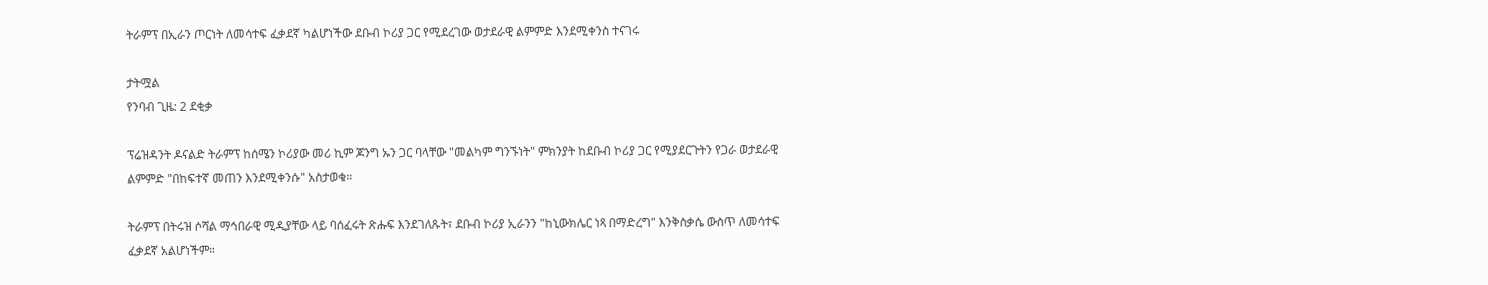ትራምፕ በኢራን ጦርነት ለመሳተፍ ፈቃደኛ ካልሆነችው ደቡብ ኮሪያ ጋር የሚደረገው ወታደራዊ ልምምድ እንደሚቀንስ ተናገሩ

ታትሟል
የንባብ ጊዜ: 2 ደቂቃ

ፕሬዝዳንት ዶናልድ ትራምፕ ከሰሜን ኮሪያው መሪ ኪም ጆንግ ኡን ጋር ባላቸው "መልካም ግንኙነት" ምክንያት ከደቡብ ኮሪያ ጋር የሚያደርጉትን የጋራ ወታደራዊ ልምምድ "በከፍተኛ መጠን እንደሚቀንሱ" አስታወቁ።

ትራምፕ በትሩዝ ሶሻል ማኅበራዊ ሚዲያቸው ላይ ባሰፈሩት ጽሑፍ እንደገለጹት፣ ደቡብ ኮሪያ ኢራንን "ከኒውክሌር ነጻ በማድረግ" እንቅስቃሴ ውስጥ ለመሳተፍ ፈቃደኛ አልሆነችም።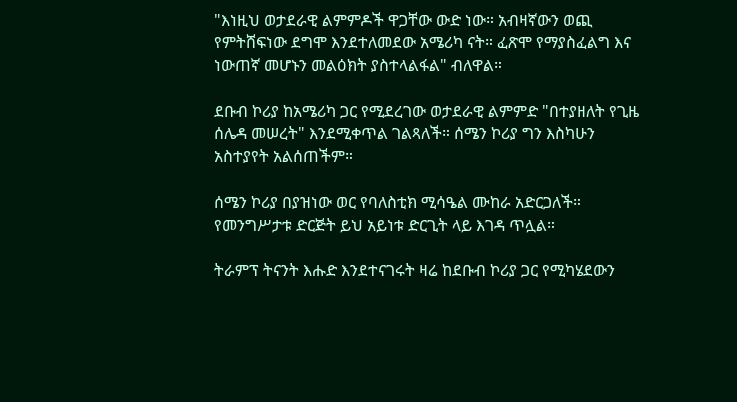"እነዚህ ወታደራዊ ልምምዶች ዋጋቸው ውድ ነው። አብዛኛውን ወጪ የምትሸፍነው ደግሞ እንደተለመደው አሜሪካ ናት። ፈጽሞ የማያስፈልግ እና ነውጠኛ መሆኑን መልዕክት ያስተላልፋል" ብለዋል።

ደቡብ ኮሪያ ከአሜሪካ ጋር የሚደረገው ወታደራዊ ልምምድ "በተያዘለት የጊዜ ሰሌዳ መሠረት" እንደሚቀጥል ገልጻለች። ሰሜን ኮሪያ ግን እስካሁን አስተያየት አልሰጠችም።

ሰሜን ኮሪያ በያዝነው ወር የባለስቲክ ሚሳዔል ሙከራ አድርጋለች። የመንግሥታቱ ድርጅት ይህ አይነቱ ድርጊት ላይ እገዳ ጥሏል።

ትራምፕ ትናንት እሑድ እንደተናገሩት ዛሬ ከደቡብ ኮሪያ ጋር የሚካሄደውን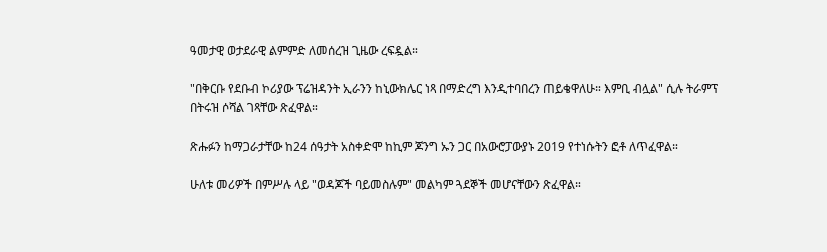ዓመታዊ ወታደራዊ ልምምድ ለመሰረዝ ጊዜው ረፍዷል።

"በቅርቡ የደቡብ ኮሪያው ፕሬዝዳንት ኢራንን ከኒውክሌር ነጻ በማድረግ እንዲተባበረን ጠይቄዋለሁ። እምቢ ብሏል" ሲሉ ትራምፕ በትሩዝ ሶሻል ገጻቸው ጽፈዋል።

ጽሑፉን ከማጋራታቸው ከ24 ሰዓታት አስቀድሞ ከኪም ጆንግ ኡን ጋር በአውሮፓውያኑ 2019 የተነሱትን ፎቶ ለጥፈዋል።

ሁለቱ መሪዎች በምሥሉ ላይ "ወዳጆች ባይመስሉም" መልካም ጓደኞች መሆናቸውን ጽፈዋል።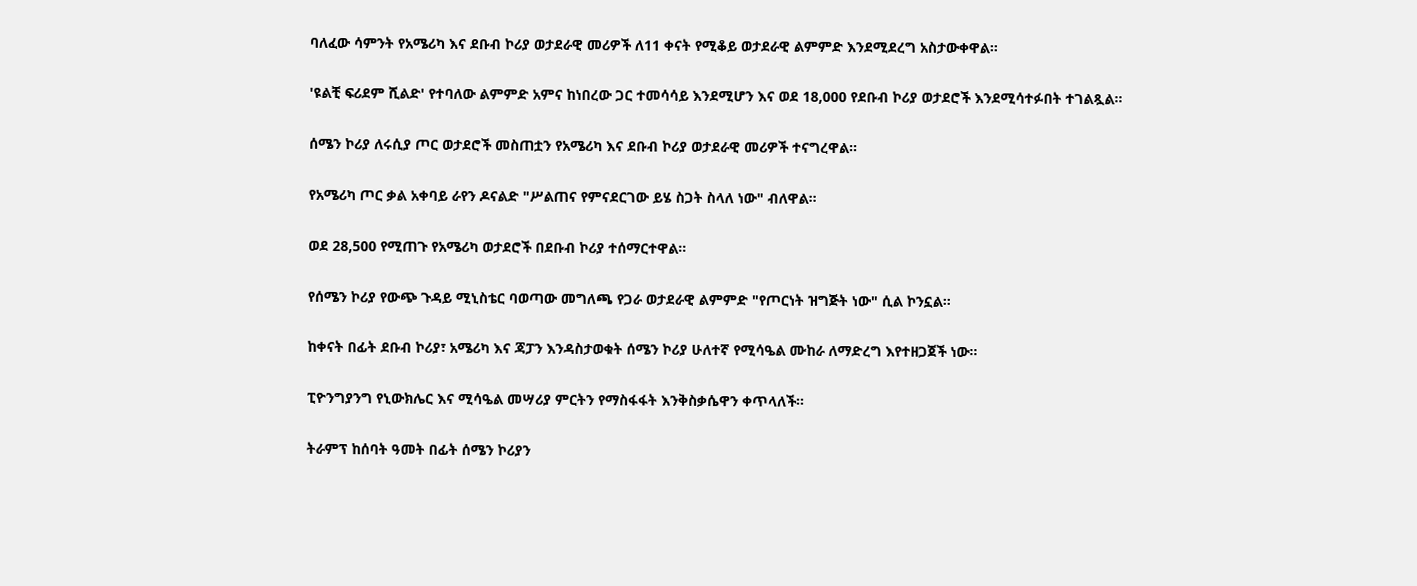ባለፈው ሳምንት የአሜሪካ እና ደቡብ ኮሪያ ወታደራዊ መሪዎች ለ11 ቀናት የሚቆይ ወታደራዊ ልምምድ እንደሚደረግ አስታውቀዋል።

'ዩልቺ ፍሪደም ሺልድ' የተባለው ልምምድ አምና ከነበረው ጋር ተመሳሳይ እንደሚሆን እና ወደ 18,000 የደቡብ ኮሪያ ወታደሮች እንደሚሳተፉበት ተገልጿል።

ሰሜን ኮሪያ ለሩሲያ ጦር ወታደሮች መስጠቷን የአሜሪካ እና ደቡብ ኮሪያ ወታደራዊ መሪዎች ተናግረዋል።

የአሜሪካ ጦር ቃል አቀባይ ራየን ዶናልድ "ሥልጠና የምናደርገው ይሄ ስጋት ስላለ ነው" ብለዋል።

ወደ 28,500 የሚጠጉ የአሜሪካ ወታደሮች በደቡብ ኮሪያ ተሰማርተዋል።

የሰሜን ኮሪያ የውጭ ጉዳይ ሚኒስቴር ባወጣው መግለጫ የጋራ ወታደራዊ ልምምድ "የጦርነት ዝግጅት ነው" ሲል ኮንኗል።

ከቀናት በፊት ደቡብ ኮሪያ፣ አሜሪካ እና ጃፓን እንዳስታወቁት ሰሜን ኮሪያ ሁለተኛ የሚሳዔል ሙከራ ለማድረግ እየተዘጋጀች ነው።

ፒዮንግያንግ የኒውክሌር እና ሚሳዔል መሣሪያ ምርትን የማስፋፋት እንቅስቃሴዋን ቀጥላለች።

ትራምፕ ከሰባት ዓመት በፊት ሰሜን ኮሪያን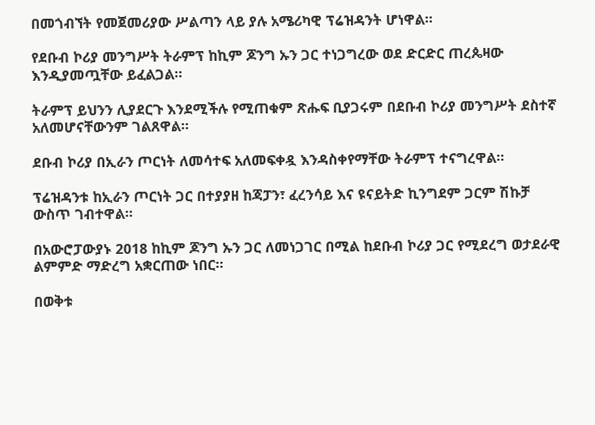በመጎብኘት የመጀመሪያው ሥልጣን ላይ ያሉ አሜሪካዊ ፕሬዝዳንት ሆነዋል።

የደቡብ ኮሪያ መንግሥት ትራምፕ ከኪም ጆንግ ኡን ጋር ተነጋግረው ወደ ድርድር ጠረጴዛው እንዲያመጧቸው ይፈልጋል።

ትራምፕ ይህንን ሊያደርጉ እንደሚችሉ የሚጠቁም ጽሑፍ ቢያጋሩም በደቡብ ኮሪያ መንግሥት ደስተኛ አለመሆናቸውንም ገልጸዋል።

ደቡብ ኮሪያ በኢራን ጦርነት ለመሳተፍ አለመፍቀዷ እንዳስቀየማቸው ትራምፕ ተናግረዋል።

ፕሬዝዳንቱ ከኢራን ጦርነት ጋር በተያያዘ ከጃፓን፣ ፈረንሳይ እና ዩናይትድ ኪንግደም ጋርም ሽኩቻ ውስጥ ገብተዋል።

በአውሮፓውያኑ 2018 ከኪም ጆንግ ኡን ጋር ለመነጋገር በሚል ከደቡብ ኮሪያ ጋር የሚደረግ ወታደራዊ ልምምድ ማድረግ አቋርጠው ነበር።

በወቅቱ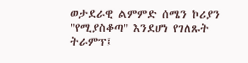ወታደራዊ ልምምድ ሰሜን ኮሪያን "የሚያስቆጣ" እንደሆነ የገለጹት ትራምፕ፤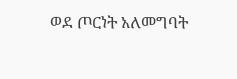ወደ ጦርነት አለመግባት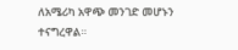ለአሜሪካ አዋጭ መንገድ መሆኑን ተናግረዋል።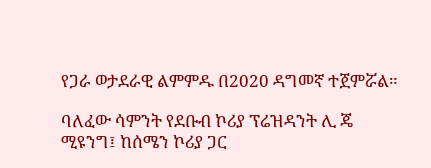የጋራ ወታደራዊ ልምምዱ በ2020 ዳግመኛ ተጀምሯል።

ባለፈው ሳምንት የደቡብ ኮሪያ ፕሬዝዳንት ሊ ጄ ሚዩንግ፤ ከሰሜን ኮሪያ ጋር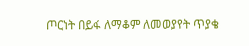ጦርነት በይፋ ለማቆም ለመወያየት ጥያቄ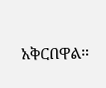አቅርበዋል።